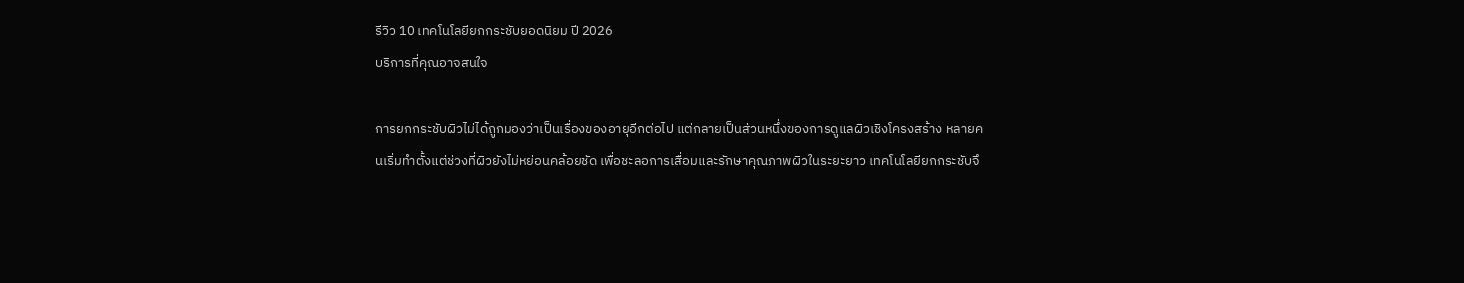รีวิว 10 เทคโนโลยียกกระชับยอดนิยม ปี 2026
บริการที่คุณอาจสนใจ

การยกกระชับผิวไม่ได้ถูกมองว่าเป็นเรื่องของอายุอีกต่อไป แต่กลายเป็นส่วนหนึ่งของการดูแลผิวเชิงโครงสร้าง หลายคนเริ่มทำตั้งแต่ช่วงที่ผิวยังไม่หย่อนคล้อยชัด เพื่อชะลอการเสื่อมและรักษาคุณภาพผิวในระยะยาว เทคโนโลยียกกระชับจึ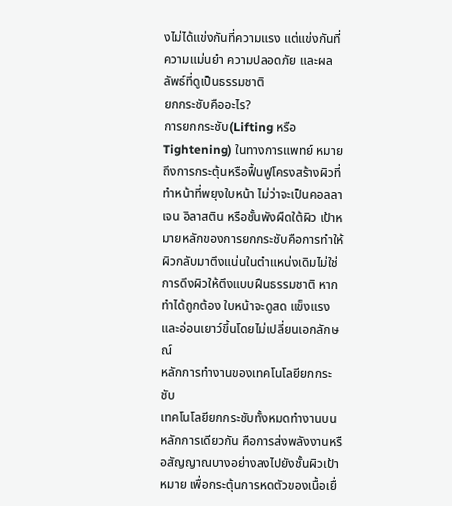งไม่ได้แข่งกันที่ความแรง แต่แข่งกันที่ความแม่นยำ ความปลอดภัย และผลลัพธ์ที่ดูเป็นธรรมชาติ
ยกกระชับคืออะไร?
การยกกระชับ(Lifting หรือ Tightening) ในทางการแพทย์ หมายถึงการกระตุ้นหรือฟื้นฟูโครงสร้างผิวที่ทำหน้าที่พยุงใบหน้า ไม่ว่าจะเป็นคอลลาเจน อิลาสติน หรือชั้นพังผืดใต้ผิว เป้าหมายหลักของการยกกระชับคือการทำให้ผิวกลับมาตึงแน่นในตำแหน่งเดิมไม่ใช่การดึงผิวให้ตึงแบบฝืนธรรมชาติ หากทำได้ถูกต้อง ใบหน้าจะดูสด แข็งแรง และอ่อนเยาว์ขึ้นโดยไม่เปลี่ยนเอกลักษณ์
หลักการทำงานของเทคโนโลยียกกระชับ
เทคโนโลยียกกระชับทั้งหมดทำงานบนหลักการเดียวกัน คือการส่งพลังงานหรือสัญญาณบางอย่างลงไปยังชั้นผิวเป้าหมาย เพื่อกระตุ้นการหดตัวของเนื้อเยื่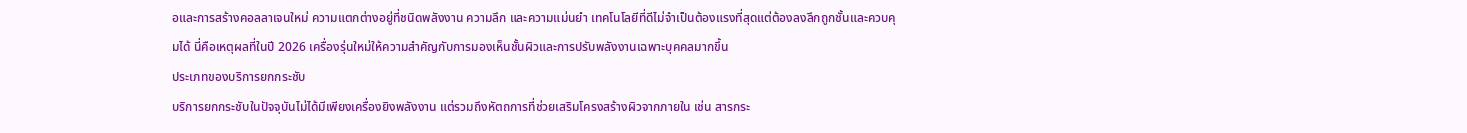อและการสร้างคอลลาเจนใหม่ ความแตกต่างอยู่ที่ชนิดพลังงาน ความลึก และความแม่นยำ เทคโนโลยีที่ดีไม่จำเป็นต้องแรงที่สุดแต่ต้องลงลึกถูกชั้นและควบคุมได้ นี่คือเหตุผลที่ในปี 2026 เครื่องรุ่นใหม่ให้ความสำคัญกับการมองเห็นชั้นผิวและการปรับพลังงานเฉพาะบุคคลมากขึ้น
ประเภทของบริการยกกระชับ
บริการยกกระชับในปัจจุบันไม่ได้มีเพียงเครื่องยิงพลังงาน แต่รวมถึงหัตถการที่ช่วยเสริมโครงสร้างผิวจากภายใน เช่น สารกระ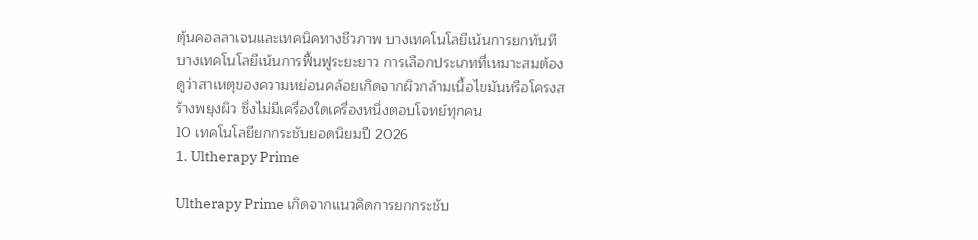ตุ้นคอลลาเจนและเทคนิคทางชีวภาพ บางเทคโนโลยีเน้นการยกทันที บางเทคโนโลยีเน้นการฟื้นฟูระยะยาว การเลือกประเภทที่เหมาะสมต้องดูว่าสาเหตุของความหย่อนคล้อยเกิดจากผิวกล้ามเนื้อไขมันหรือโครงสร้างพยุงผิว ซึ่งไม่มีเครื่องใดเครื่องหนึ่งตอบโจทย์ทุกคน
10 เทคโนโลยียกกระชับยอดนิยมปี 2026
1. Ultherapy Prime

Ultherapy Prime เกิดจากแนวคิดการยกกระชับ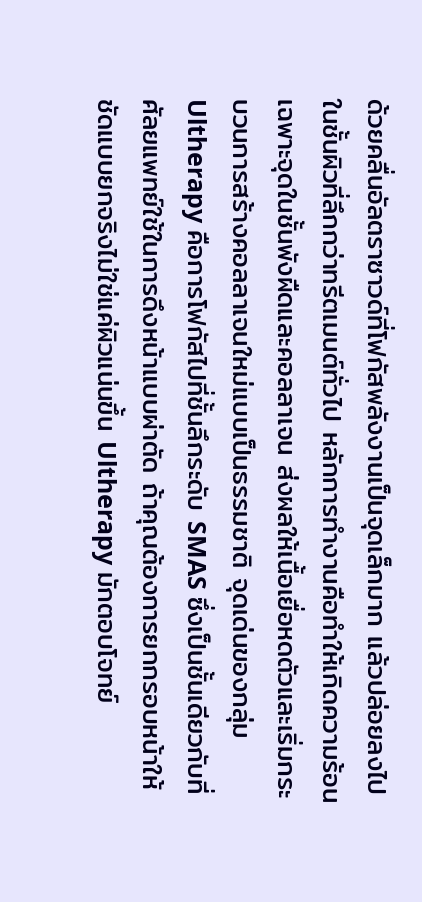ด้วยคลื่นอัลตราซาวด์ที่โฟกัสพลังงานเป็นจุดเล็กมาก แล้วปล่อยลงไปในชั้นผิวที่ลึกกว่าทรีตเมนต์ทั่วไป หลักการทำงานคือทำให้เกิดความร้อนเฉพาะจุดในชั้นพังผืดและคอลลาเจน ส่งผลให้เนื้อเยื่อหดตัวและเริ่มกระบวนการสร้างคอลลาเจนใหม่แบบเป็นธรรมชาติ จุดเด่นของกลุ่ม Ultherapy คือการโฟกัสไปที่ชั้นลึกระดับ SMAS ซึ่งเป็นชั้นเดียวกับที่ศัลยแพทย์ใช้ในการดึงหน้าแบบผ่าตัด ถ้าคุณต้องการยกกรอบหน้าให้ชัดแบบยกจริงไม่ใช่แค่ผิวแน่นขึ้น Ultherapy มักตอบโจทย์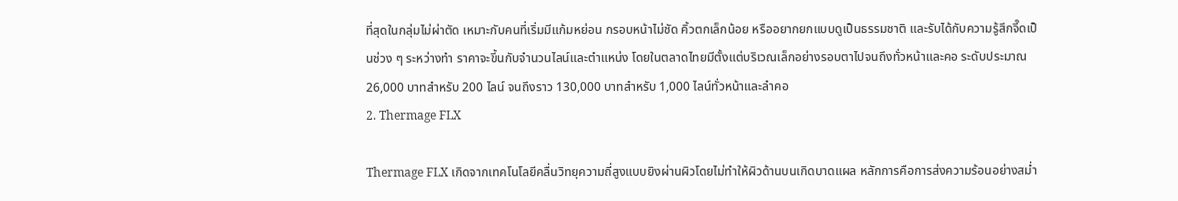ที่สุดในกลุ่มไม่ผ่าตัด เหมาะกับคนที่เริ่มมีแก้มหย่อน กรอบหน้าไม่ชัด คิ้วตกเล็กน้อย หรืออยากยกแบบดูเป็นธรรมชาติ และรับได้กับความรู้สึกจี๊ดเป็นช่วง ๆ ระหว่างทำ ราคาจะขึ้นกับจำนวนไลน์และตำแหน่ง โดยในตลาดไทยมีตั้งแต่บริเวณเล็กอย่างรอบตาไปจนถึงทั่วหน้าและคอ ระดับประมาณ 26,000 บาทสำหรับ 200 ไลน์ จนถึงราว 130,000 บาทสำหรับ 1,000 ไลน์ทั่วหน้าและลำคอ
2. Thermage FLX

Thermage FLX เกิดจากเทคโนโลยีคลื่นวิทยุความถี่สูงแบบยิงผ่านผิวโดยไม่ทำให้ผิวด้านบนเกิดบาดแผล หลักการคือการส่งความร้อนอย่างสม่ำ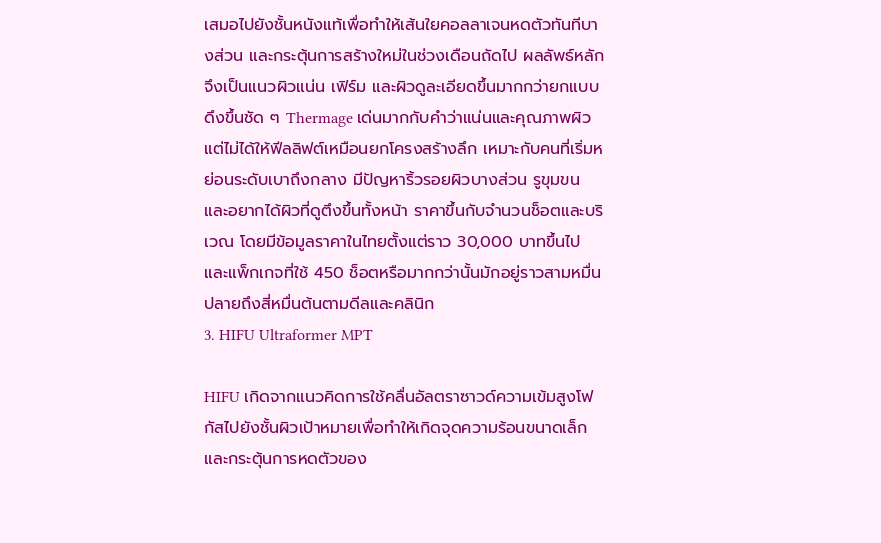เสมอไปยังชั้นหนังแท้เพื่อทำให้เส้นใยคอลลาเจนหดตัวทันทีบางส่วน และกระตุ้นการสร้างใหม่ในช่วงเดือนถัดไป ผลลัพธ์หลักจึงเป็นแนวผิวแน่น เฟิร์ม และผิวดูละเอียดขึ้นมากกว่ายกแบบดึงขึ้นชัด ๆ Thermage เด่นมากกับคำว่าแน่นและคุณภาพผิวแต่ไม่ได้ให้ฟีลลิฟต์เหมือนยกโครงสร้างลึก เหมาะกับคนที่เริ่มหย่อนระดับเบาถึงกลาง มีปัญหาริ้วรอยผิวบางส่วน รูขุมขน และอยากได้ผิวที่ดูตึงขึ้นทั้งหน้า ราคาขึ้นกับจำนวนช็อตและบริเวณ โดยมีข้อมูลราคาในไทยตั้งแต่ราว 30,000 บาทขึ้นไป และแพ็กเกจที่ใช้ 450 ช็อตหรือมากกว่านั้นมักอยู่ราวสามหมื่นปลายถึงสี่หมื่นต้นตามดีลและคลินิก
3. HIFU Ultraformer MPT

HIFU เกิดจากแนวคิดการใช้คลื่นอัลตราซาวด์ความเข้มสูงโฟกัสไปยังชั้นผิวเป้าหมายเพื่อทำให้เกิดจุดความร้อนขนาดเล็กและกระตุ้นการหดตัวของ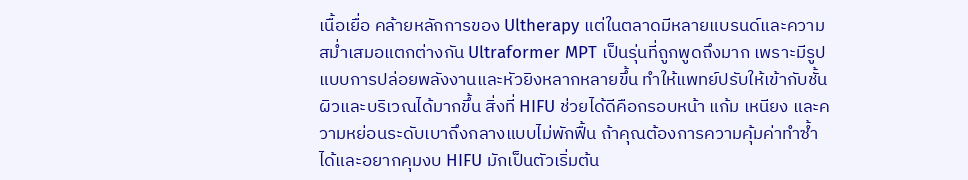เนื้อเยื่อ คล้ายหลักการของ Ultherapy แต่ในตลาดมีหลายแบรนด์และความสม่ำเสมอแตกต่างกัน Ultraformer MPT เป็นรุ่นที่ถูกพูดถึงมาก เพราะมีรูปแบบการปล่อยพลังงานและหัวยิงหลากหลายขึ้น ทำให้แพทย์ปรับให้เข้ากับชั้นผิวและบริเวณได้มากขึ้น สิ่งที่ HIFU ช่วยได้ดีคือกรอบหน้า แก้ม เหนียง และความหย่อนระดับเบาถึงกลางแบบไม่พักฟื้น ถ้าคุณต้องการความคุ้มค่าทำซ้ำได้และอยากคุมงบ HIFU มักเป็นตัวเริ่มต้น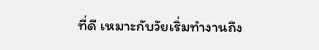ที่ดี เหมาะกับวัยเริ่มทำงานถึง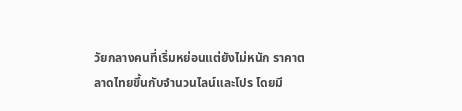วัยกลางคนที่เริ่มหย่อนแต่ยังไม่หนัก ราคาตลาดไทยขึ้นกับจำนวนไลน์และโปร โดยมี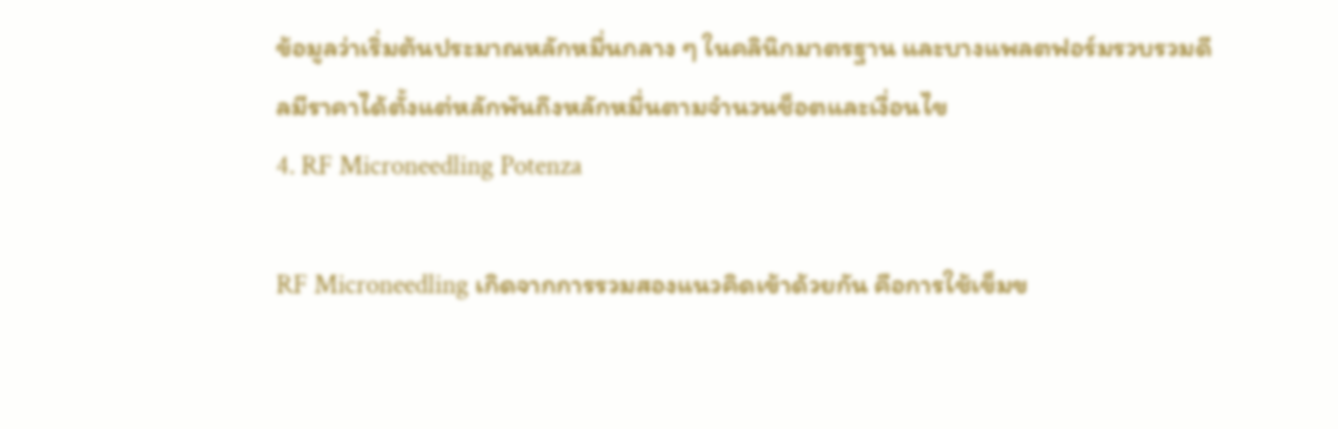ข้อมูลว่าเริ่มต้นประมาณหลักหมื่นกลาง ๆ ในคลินิกมาตรฐาน และบางแพลตฟอร์มรวบรวมดีลมีราคาได้ตั้งแต่หลักพันถึงหลักหมื่นตามจำนวนช็อตและเงื่อนไข
4. RF Microneedling Potenza

RF Microneedling เกิดจากการรวมสองแนวคิดเข้าด้วยกัน คือการใช้เข็มข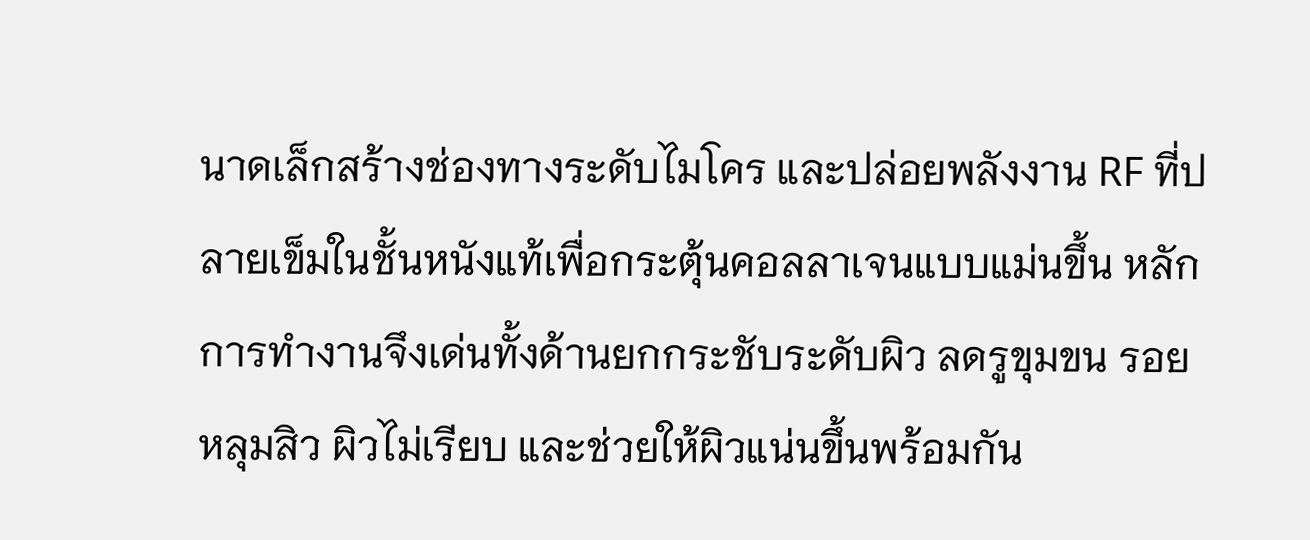นาดเล็กสร้างช่องทางระดับไมโคร และปล่อยพลังงาน RF ที่ปลายเข็มในชั้นหนังแท้เพื่อกระตุ้นคอลลาเจนแบบแม่นขึ้น หลักการทำงานจึงเด่นทั้งด้านยกกระชับระดับผิว ลดรูขุมขน รอยหลุมสิว ผิวไม่เรียบ และช่วยให้ผิวแน่นขึ้นพร้อมกัน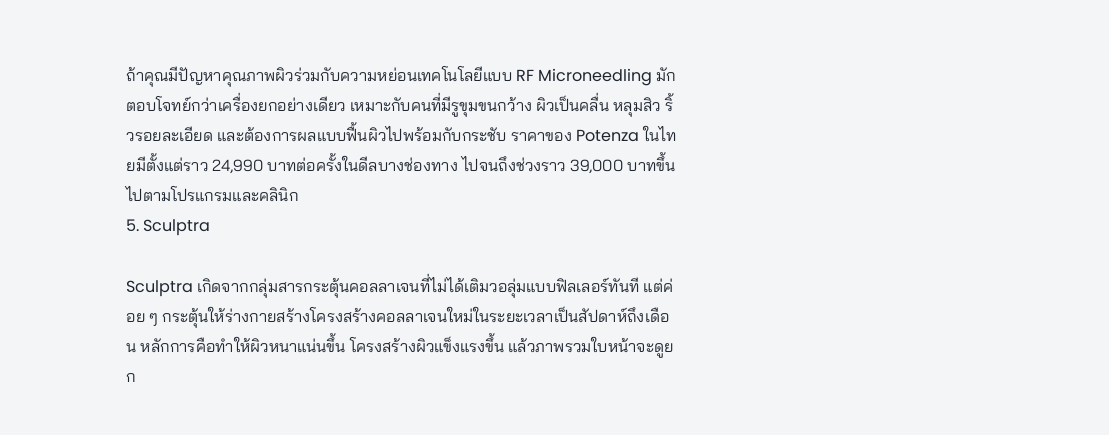ถ้าคุณมีปัญหาคุณภาพผิวร่วมกับความหย่อนเทคโนโลยีแบบ RF Microneedling มักตอบโจทย์กว่าเครื่องยกอย่างเดียว เหมาะกับคนที่มีรูขุมขนกว้าง ผิวเป็นคลื่น หลุมสิว ริ้วรอยละเอียด และต้องการผลแบบฟื้นผิวไปพร้อมกับกระชับ ราคาของ Potenza ในไทยมีตั้งแต่ราว 24,990 บาทต่อครั้งในดีลบางช่องทาง ไปจนถึงช่วงราว 39,000 บาทขึ้นไปตามโปรแกรมและคลินิก
5. Sculptra

Sculptra เกิดจากกลุ่มสารกระตุ้นคอลลาเจนที่ไม่ได้เติมวอลุ่มแบบฟิลเลอร์ทันที แต่ค่อย ๆ กระตุ้นให้ร่างกายสร้างโครงสร้างคอลลาเจนใหม่ในระยะเวลาเป็นสัปดาห์ถึงเดือน หลักการคือทำให้ผิวหนาแน่นขึ้น โครงสร้างผิวแข็งแรงขึ้น แล้วภาพรวมใบหน้าจะดูยก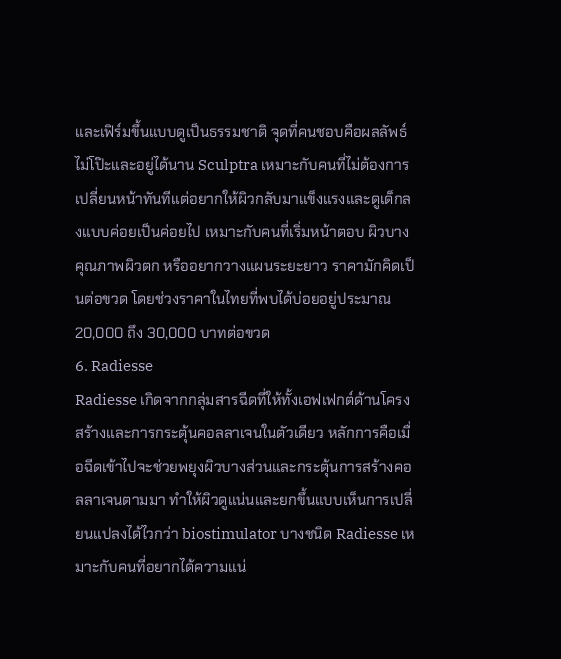และเฟิร์มขึ้นแบบดูเป็นธรรมชาติ จุดที่คนชอบคือผลลัพธ์ไม่โป๊ะและอยู่ได้นาน Sculptra เหมาะกับคนที่ไม่ต้องการเปลี่ยนหน้าทันทีแต่อยากให้ผิวกลับมาแข็งแรงและดูเด็กลงแบบค่อยเป็นค่อยไป เหมาะกับคนที่เริ่มหน้าตอบ ผิวบาง คุณภาพผิวตก หรืออยากวางแผนระยะยาว ราคามักคิดเป็นต่อขวด โดยช่วงราคาในไทยที่พบได้บ่อยอยู่ประมาณ 20,000 ถึง 30,000 บาทต่อขวด
6. Radiesse
Radiesse เกิดจากกลุ่มสารฉีดที่ให้ทั้งเอฟเฟกต์ด้านโครงสร้างและการกระตุ้นคอลลาเจนในตัวเดียว หลักการคือเมื่อฉีดเข้าไปจะช่วยพยุงผิวบางส่วนและกระตุ้นการสร้างคอลลาเจนตามมา ทำให้ผิวดูแน่นและยกขึ้นแบบเห็นการเปลี่ยนแปลงได้ไวกว่า biostimulator บางชนิด Radiesse เหมาะกับคนที่อยากได้ความแน่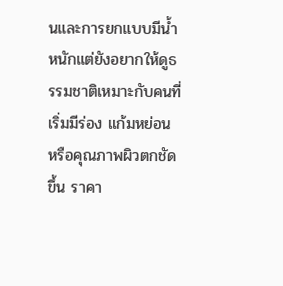นและการยกแบบมีน้ำหนักแต่ยังอยากให้ดูธรรมชาติเหมาะกับคนที่เริ่มมีร่อง แก้มหย่อน หรือคุณภาพผิวตกชัดขึ้น ราคา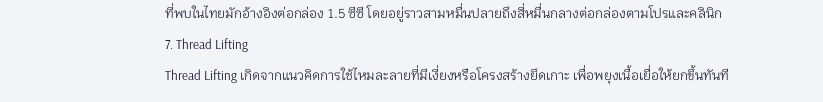ที่พบในไทยมักอ้างอิงต่อกล่อง 1.5 ซีซี โดยอยู่ราวสามหมื่นปลายถึงสี่หมื่นกลางต่อกล่องตามโปรและคลินิก
7. Thread Lifting
Thread Lifting เกิดจากแนวคิดการใช้ไหมละลายที่มีเงี่ยงหรือโครงสร้างยึดเกาะ เพื่อพยุงเนื้อเยื่อให้ยกขึ้นทันที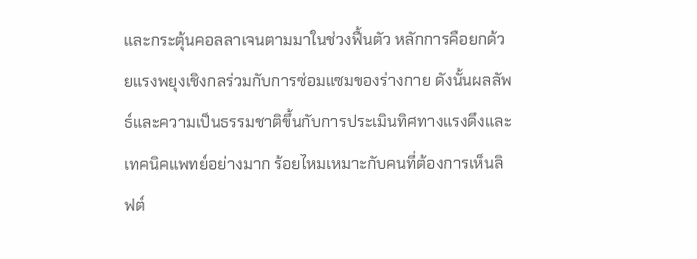และกระตุ้นคอลลาเจนตามมาในช่วงฟื้นตัว หลักการคือยกด้วยแรงพยุงเชิงกลร่วมกับการซ่อมแซมของร่างกาย ดังนั้นผลลัพธ์และความเป็นธรรมชาติขึ้นกับการประเมินทิศทางแรงดึงและเทคนิคแพทย์อย่างมาก ร้อยไหมเหมาะกับคนที่ต้องการเห็นลิฟต์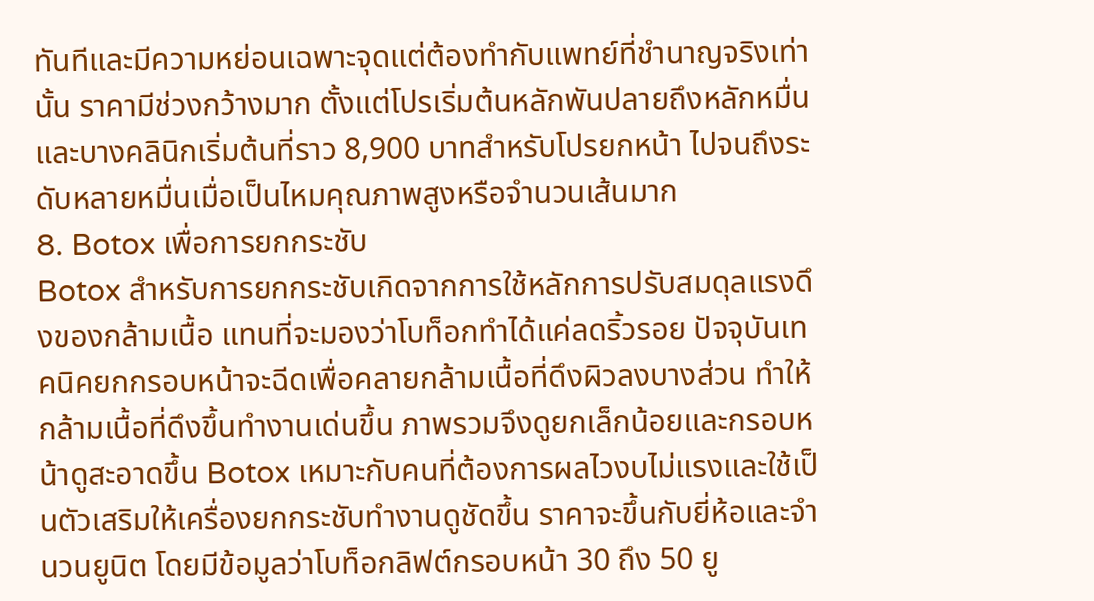ทันทีและมีความหย่อนเฉพาะจุดแต่ต้องทำกับแพทย์ที่ชำนาญจริงเท่านั้น ราคามีช่วงกว้างมาก ตั้งแต่โปรเริ่มต้นหลักพันปลายถึงหลักหมื่น และบางคลินิกเริ่มต้นที่ราว 8,900 บาทสำหรับโปรยกหน้า ไปจนถึงระดับหลายหมื่นเมื่อเป็นไหมคุณภาพสูงหรือจำนวนเส้นมาก
8. Botox เพื่อการยกกระชับ
Botox สำหรับการยกกระชับเกิดจากการใช้หลักการปรับสมดุลแรงดึงของกล้ามเนื้อ แทนที่จะมองว่าโบท็อกทำได้แค่ลดริ้วรอย ปัจจุบันเทคนิคยกกรอบหน้าจะฉีดเพื่อคลายกล้ามเนื้อที่ดึงผิวลงบางส่วน ทำให้กล้ามเนื้อที่ดึงขึ้นทำงานเด่นขึ้น ภาพรวมจึงดูยกเล็กน้อยและกรอบหน้าดูสะอาดขึ้น Botox เหมาะกับคนที่ต้องการผลไวงบไม่แรงและใช้เป็นตัวเสริมให้เครื่องยกกระชับทำงานดูชัดขึ้น ราคาจะขึ้นกับยี่ห้อและจำนวนยูนิต โดยมีข้อมูลว่าโบท็อกลิฟต์กรอบหน้า 30 ถึง 50 ยู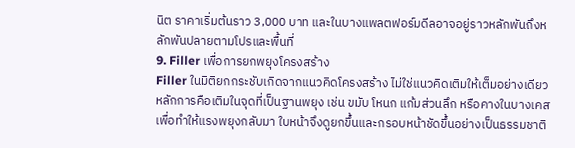นิต ราคาเริ่มต้นราว 3,000 บาท และในบางแพลตฟอร์มดีลอาจอยู่ราวหลักพันถึงหลักพันปลายตามโปรและพื้นที่
9. Filler เพื่อการยกพยุงโครงสร้าง
Filler ในมิติยกกระชับเกิดจากแนวคิดโครงสร้าง ไม่ใช่แนวคิดเติมให้เต็มอย่างเดียว หลักการคือเติมในจุดที่เป็นฐานพยุง เช่น ขมับ โหนก แก้มส่วนลึก หรือคางในบางเคส เพื่อทำให้แรงพยุงกลับมา ใบหน้าจึงดูยกขึ้นและกรอบหน้าชัดขึ้นอย่างเป็นธรรมชาติ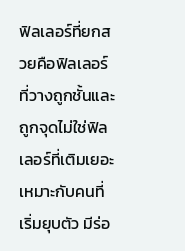ฟิลเลอร์ที่ยกสวยคือฟิลเลอร์ที่วางถูกชั้นและถูกจุดไม่ใช่ฟิลเลอร์ที่เติมเยอะ เหมาะกับคนที่เริ่มยุบตัว มีร่อ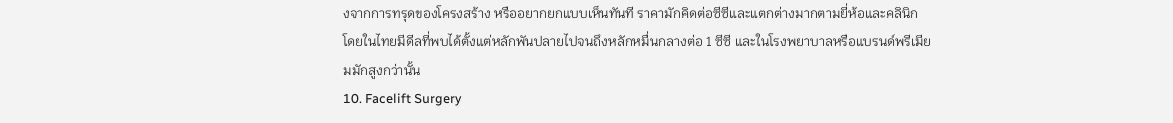งจากการทรุดของโครงสร้าง หรืออยากยกแบบเห็นทันที ราคามักคิดต่อซีซีและแตกต่างมากตามยี่ห้อและคลินิก โดยในไทยมีดีลที่พบได้ตั้งแต่หลักพันปลายไปจนถึงหลักหมื่นกลางต่อ 1 ซีซี และในโรงพยาบาลหรือแบรนด์พรีเมียมมักสูงกว่านั้น
10. Facelift Surgery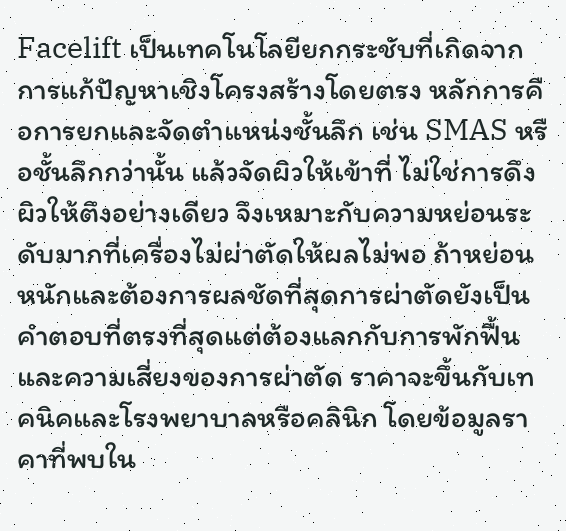Facelift เป็นเทคโนโลยียกกระชับที่เกิดจากการแก้ปัญหาเชิงโครงสร้างโดยตรง หลักการคือการยกและจัดตำแหน่งชั้นลึก เช่น SMAS หรือชั้นลึกกว่านั้น แล้วจัดผิวให้เข้าที่ ไม่ใช่การดึงผิวให้ตึงอย่างเดียว จึงเหมาะกับความหย่อนระดับมากที่เครื่องไม่ผ่าตัดให้ผลไม่พอ ถ้าหย่อนหนักและต้องการผลชัดที่สุดการผ่าตัดยังเป็นคำตอบที่ตรงที่สุดแต่ต้องแลกกับการพักฟื้นและความเสี่ยงของการผ่าตัด ราคาจะขึ้นกับเทคนิคและโรงพยาบาลหรือคลินิก โดยข้อมูลราคาที่พบใน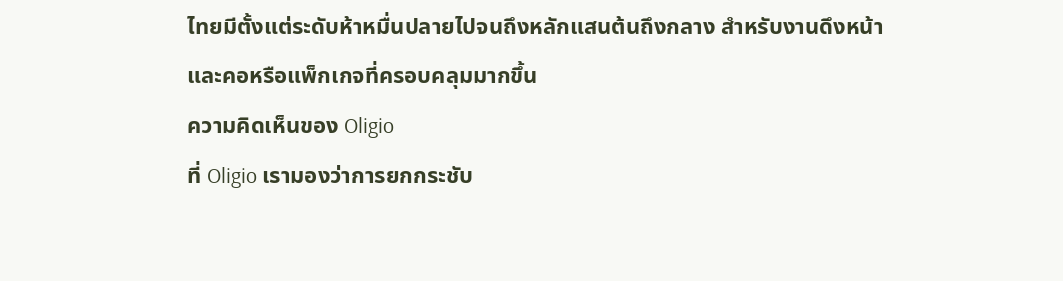ไทยมีตั้งแต่ระดับห้าหมื่นปลายไปจนถึงหลักแสนต้นถึงกลาง สำหรับงานดึงหน้าและคอหรือแพ็กเกจที่ครอบคลุมมากขึ้น
ความคิดเห็นของ Oligio
ที่ Oligio เรามองว่าการยกกระชับ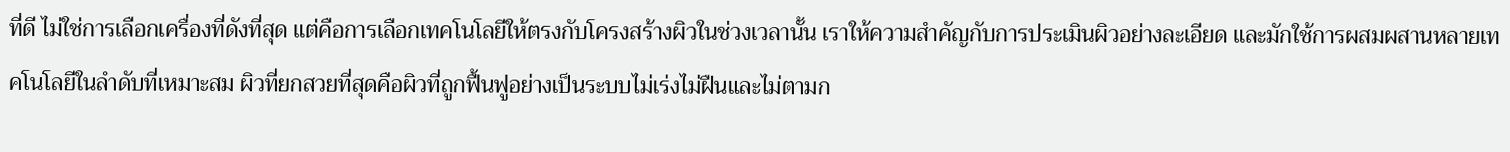ที่ดี ไม่ใช่การเลือกเครื่องที่ดังที่สุด แต่คือการเลือกเทคโนโลยีให้ตรงกับโครงสร้างผิวในช่วงเวลานั้น เราให้ความสำคัญกับการประเมินผิวอย่างละเอียด และมักใช้การผสมผสานหลายเทคโนโลยีในลำดับที่เหมาะสม ผิวที่ยกสวยที่สุดคือผิวที่ถูกฟื้นฟูอย่างเป็นระบบไม่เร่งไม่ฝืนและไม่ตามก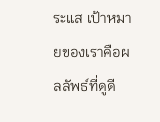ระแส เป้าหมายของเราคือผลลัพธ์ที่ดูดี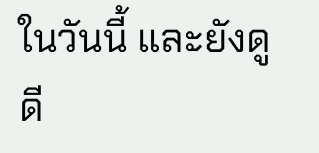ในวันนี้ และยังดูดี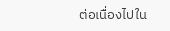ต่อเนื่องไปใน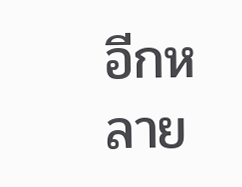อีกหลาย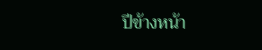ปีข้างหน้า